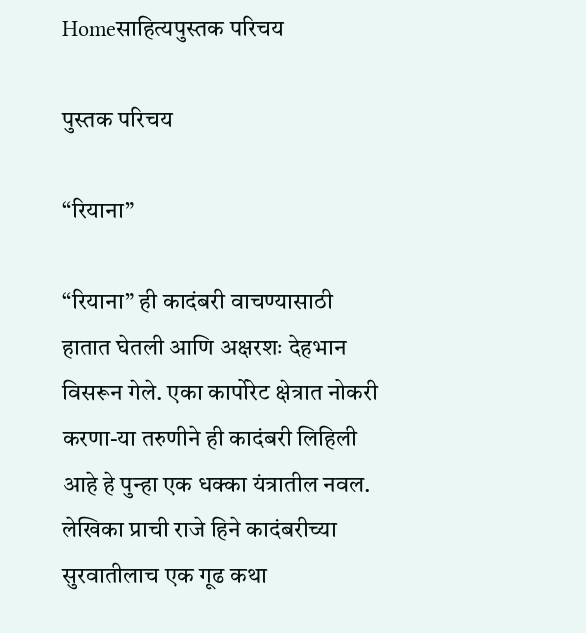Homeसाहित्यपुस्तक परिचय

पुस्तक परिचय

“रियाना”

“रियाना” ही कादंबरी वाचण्यासाठी हातात घेतली आणि अक्षरशः देहभान विसरून गेले. एका कार्पोरेट क्षेत्रात नोकरी करणा-या तरुणीने ही कादंबरी लिहिली आहे हे पुन्हा एक धक्का यंत्रातील नवल. लेखिका प्राची राजे हिने कादंबरीच्या सुरवातीलाच एक गूढ कथा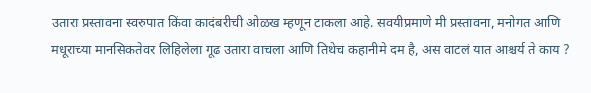उतारा प्रस्तावना स्वरुपात किंवा कादंबरीची ओळख म्हणून टाकला आहे. सवयीप्रमाणे मी प्रस्तावना, मनोगत आणि मधूराच्या मानसिकतेवर लिहिलेला गूढ उतारा वाचला आणि तिथेच कहानीमे दम है, अस वाटलं यात आश्चर्य ते काय ?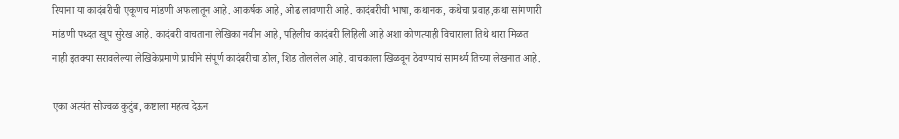रियाना या कादंबरीची एकूणच मांडणी अफलातून आहे. आकर्षक आहे, ओढ लावणारी आहे. कादंबरीची भाषा, कथानक, कथेचा प्रवाह,कथा सांगणारी मांडणी पध्दत खूप सुरेख आहे. कादंबरी वाचताना लेखिका नवीन आहे, पहिलीच कादंबरी लिहिली आहे अशा कोणत्याही विचाराला तिथे थारा मिळत नाही इतक्या सरावलेल्या लेखिकेप्रमाणे प्राचीने संपूर्ण कादंबरीचा डोल, शिड तोललेल आहे. वाचकाला खिळवून ठेवण्याचं सामर्थ्य तिच्या लेखनात आहे.

एका अत्यंत सोज्वळ कुटुंब, कष्टाला महत्व देऊन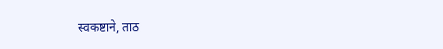स्वकष्टाने, ताठ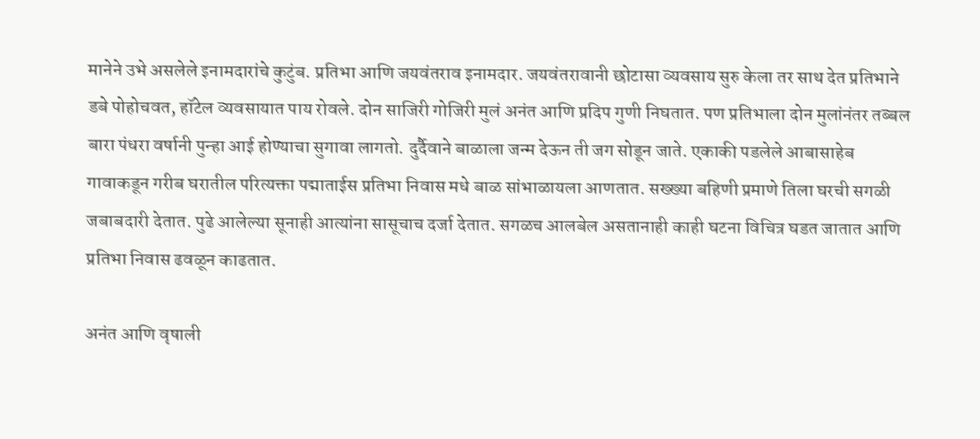मानेने उभे असलेले इनामदारांचे कुटुंब. प्रतिभा आणि जयवंतराव इनामदार. जयवंतरावानी छोटासा व्यवसाय सुरु केला तर साथ देत प्रतिभाने डबे पोहोचवत, हॉटेल व्यवसायात पाय रोवले. दोन साजिरी गोजिरी मुलं अनंत आणि प्रदिप गुणी निघतात. पण प्रतिभाला दोन मुलांनंतर तब्बल बारा पंधरा वर्षानी पुन्हा आई होण्याचा सुगावा लागतो. दुर्दैवाने बाळाला जन्म देऊन ती जग सोडून जाते. एकाकी पडलेले आबासाहेब गावाकडून गरीब घरातील परित्यक्ता पद्माताईस प्रतिभा निवास मधे बाळ सांभाळायला आणतात. सख्ख्या बहिणी प्रमाणे तिला घरची सगळी जबाबदारी देतात. पुढे आलेल्या सूनाही आत्यांना सासूचाच दर्जा देतात. सगळच आलबेल असतानाही काही घटना विचित्र घडत जातात आणि प्रतिभा निवास ढवळून काढतात.

अनंत आणि वृषाली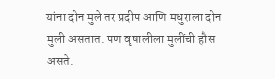यांना दोन मुले तर प्रदीप आणि मधुराला दोन मुली असतात. पण वृषालीला मुलींची हौस असते.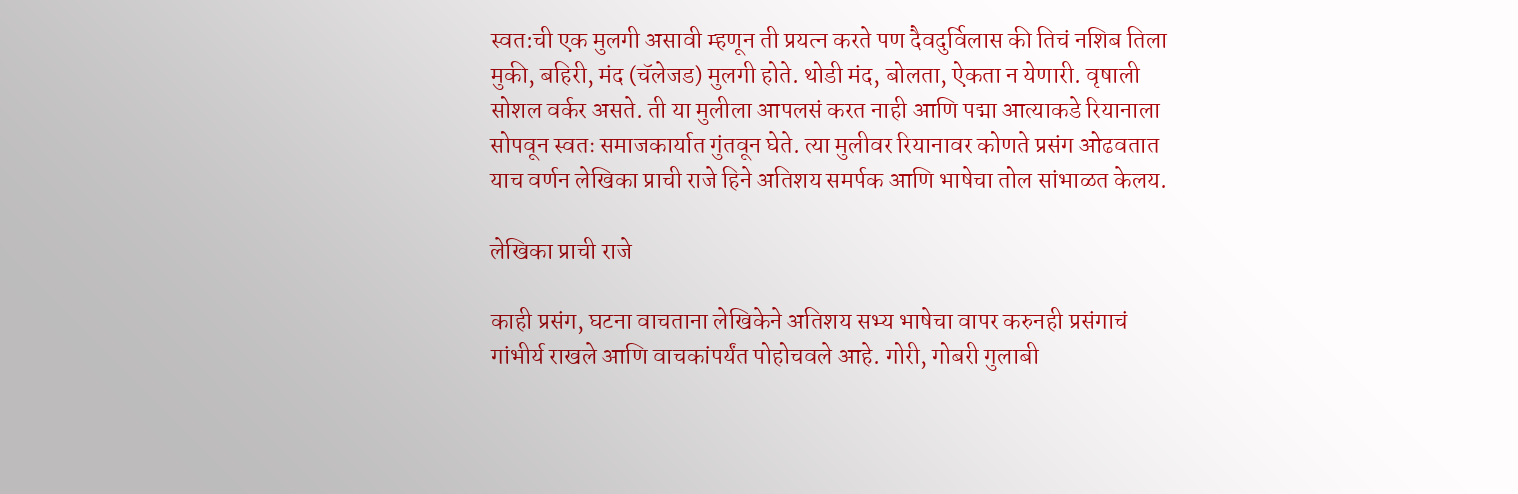स्वत:ची एक मुलगी असावी म्हणून ती प्रयत्न करते पण दैवदुर्विलास की तिचं नशिब तिला मुकी, बहिरी, मंद (चॅलेजड) मुलगी होते. थोडी मंद, बोलता, ऐकता न येणारी. वृषाली सोशल वर्कर असते. ती या मुलीला आपलसं करत नाही आणि पद्मा आत्याकडे रियानाला सोपवून स्वतः समाजकार्यात गुंतवून घेते. त्या मुलीवर रियानावर कोणते प्रसंग ओढवतात याच वर्णन लेखिका प्राची राजे हिने अतिशय समर्पक आणि भाषेचा तोल सांभाळत केलय.

लेखिका प्राची राजे

काही प्रसंग, घटना वाचताना लेखिकेने अतिशय सभ्य भाषेचा वापर करुनही प्रसंगाचं गांभीर्य राखले आणि वाचकांपर्यंत पोहोचवले आहे. गोरी, गोबरी गुलाबी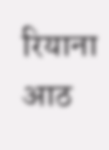रियाना आठ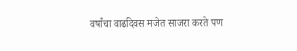वर्षांचा वाढदिवस मजेत साजरा करते पण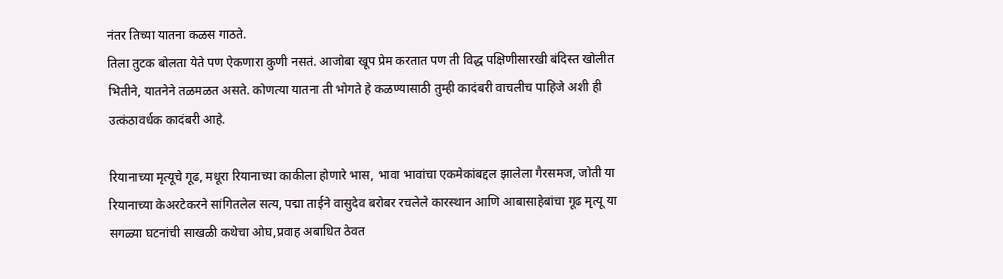नंतर तिच्या यातना कळस गाठते.
तिला तुटक बोलता येते पण ऐकणारा कुणी नसतं. आजोबा खूप प्रेम करतात पण ती विद्ध पक्षिणीसारखी बंदिस्त खोलीत भितीने, यातनेने तळमळत असते. कोणत्या यातना ती भोगते हे कळण्यासाठी तुम्ही कादंबरी वाचलीच पाहिजे अशी ही उत्कंठावर्धक कादंबरी आहे.

रियानाच्या मृत्यूचे गूढ, मधूरा रियानाच्या काकीला होणारे भास, भावा भावांचा एकमेकांबद्दल झालेला गैरसमज, जोती या रियानाच्या केअरटेकरने सांगितलेल सत्य, पद्मा ताईने वासुदेव बरोबर रचलेले कारस्थान आणि आबासाहेबांचा गूढ मृत्यू या सगळ्या घटनांची साखळी कथेचा ओघ,प्रवाह अबाधित ठेवत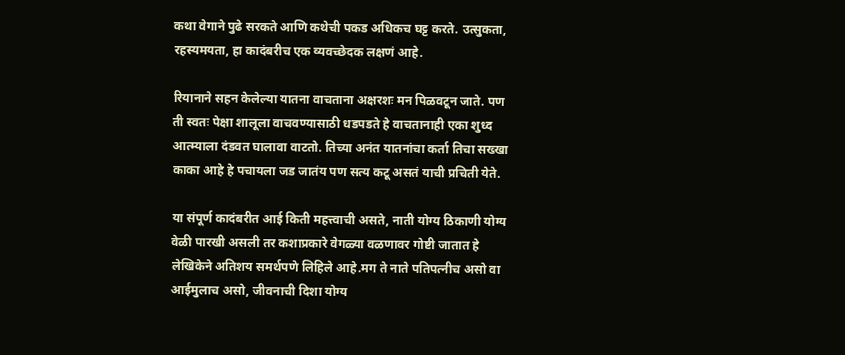कथा वेगाने पुढे सरकते आणि कथेची पकड अधिकच घट्ट करते. उत्सुकता, रहस्यमयता, हा कादंबरीच एक व्यवच्छेदक लक्षणं आहे.

रियानाने सहन केलेल्या यातना वाचताना अक्षरशः मन पिळवटून जाते. पण ती स्वतः पेक्षा शालूला वाचवण्यासाठी धडपडते हे वाचतानाही एका शुध्द आत्म्याला दंडवत घालावा वाटतो. तिच्या अनंत यातनांचा कर्ता तिचा सख्खा काका आहे हे पचायला जड जातंय पण सत्य कटू असतं याची प्रचिती येते.

या संपूर्ण कादंबरीत आई किती महत्त्वाची असते, नाती योग्य ठिकाणी योग्य वेळी पारखी असली तर कशाप्रकारे वेगळ्या वळणावर गोष्टी जातात हे लेखिकेने अतिशय समर्थपणे लिहिले आहे.मग ते नाते पतिपत्नीच असो वा आईमुलाच असो, जीवनाची दिशा योग्य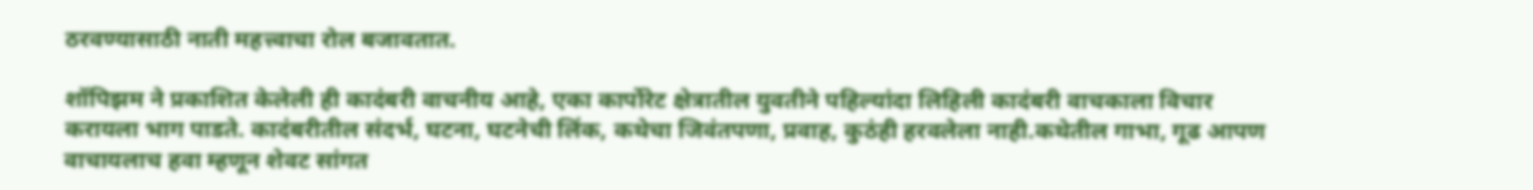ठरवण्यासाठी नाती महत्त्वाचा रोल बजावतात.

शॉपिझम ने प्रकाशित केलेली ही कादंबरी वाचनीय आहे, एका कार्पोरेट क्षेत्रातील युवतीने पहिल्यांदा लिहिली कादंबरी वाचकाला विचार करायला भाग पाडते. कादंबरीतील संदर्भ, घटना, घटनेची लिंक, कथेचा जिवंतपणा, प्रवाह, कुठंही हरवलेला नाही.कथेतील गाभा, गूढ आपण वाचायलाच हवा म्हणून शेवट सांगत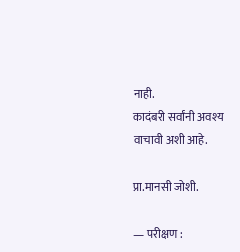नाही.
कादंबरी सर्वांनी अवश्य वाचावी अशी आहे.

प्रा.मानसी जोशी.

— परीक्षण :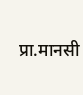प्रा.मानसी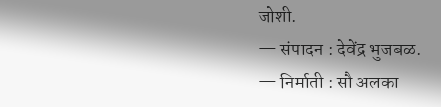जोशी.
— संपादन : देवेंद्र भुजबळ.
— निर्माती : सौ अलका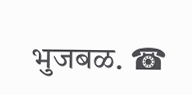भुजबळ. ☎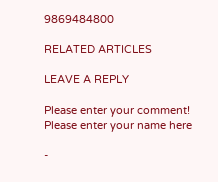9869484800

RELATED ARTICLES

LEAVE A REPLY

Please enter your comment!
Please enter your name here

-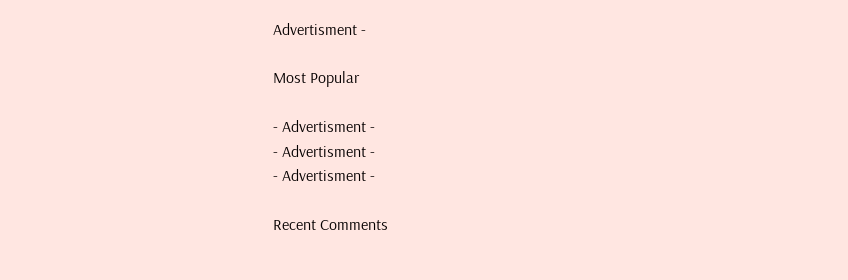Advertisment -

Most Popular

- Advertisment -
- Advertisment -
- Advertisment -

Recent Comments